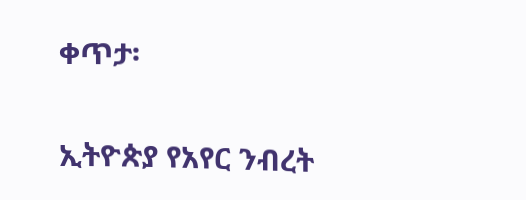ቀጥታ፡

ኢትዮጵያ የአየር ንብረት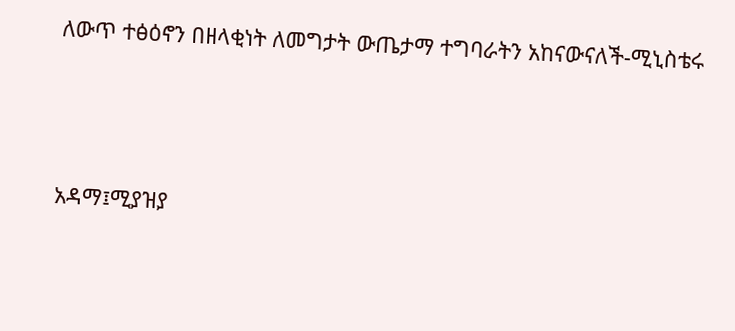ለውጥ ተፅዕኖን በዘላቂነት ለመግታት ውጤታማ ተግባራትን አከናውናለች-ሚኒስቴሩ



አዳማ፤ሚያዝያ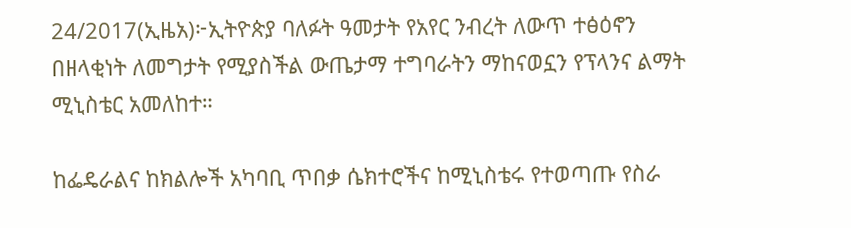24/2017(ኢዜአ)፦ኢትዮጵያ ባለፉት ዓመታት የአየር ንብረት ለውጥ ተፅዕኖን በዘላቂነት ለመግታት የሚያስችል ውጤታማ ተግባራትን ማከናወኗን የፕላንና ልማት ሚኒስቴር አመለከተ።

ከፌዴራልና ከክልሎች አካባቢ ጥበቃ ሴክተሮችና ከሚኒስቴሩ የተወጣጡ የስራ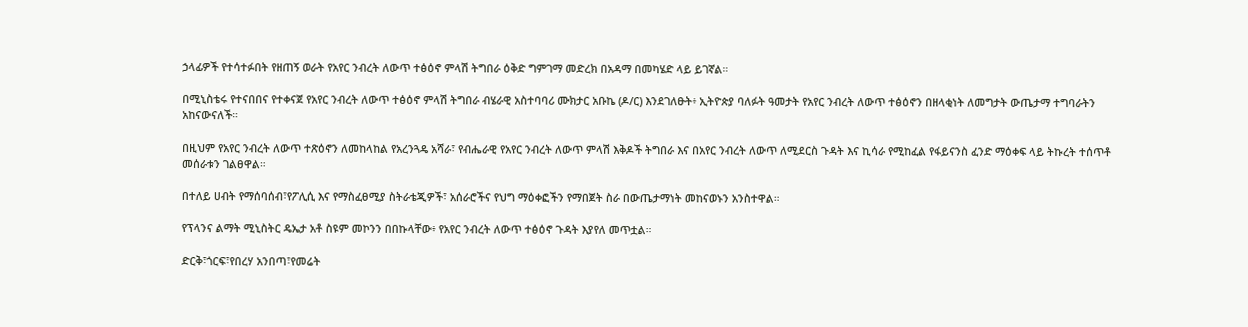ኃላፊዎች የተሳተፉበት የዘጠኝ ወራት የአየር ንብረት ለውጥ ተፅዕኖ ምላሽ ትግበራ ዕቅድ ግምገማ መድረክ በአዳማ በመካሄድ ላይ ይገኛል።

በሚኒስቴሩ የተናበበና የተቀናጀ የአየር ንብረት ለውጥ ተፅዕኖ ምላሽ ትግበራ ብሄራዊ አስተባባሪ ሙክታር አቡኬ (ዶ/ር) እንደገለፁት፥ ኢትዮጵያ ባለፉት ዓመታት የአየር ንብረት ለውጥ ተፅዕኖን በዘላቂነት ለመግታት ውጤታማ ተግባራትን አከናውናለች።

በዚህም የአየር ንብረት ለውጥ ተጽዕኖን ለመከላከል የአረንጓዴ አሻራ፣ የብሔራዊ የአየር ንብረት ለውጥ ምላሽ እቅዶች ትግበራ እና በአየር ንብረት ለውጥ ለሚደርስ ጉዳት እና ኪሳራ የሚከፈል የፋይናንስ ፈንድ ማዕቀፍ ላይ ትኩረት ተሰጥቶ መሰራቱን ገልፀዋል።

በተለይ ሀብት የማሰባሰብ፣የፖሊሲ እና የማስፈፀሚያ ስትራቴጂዎች፣ አሰራሮችና የህግ ማዕቀፎችን የማበጀት ስራ በውጤታማነት መከናወኑን አንስተዋል።

የፕላንና ልማት ሚኒስትር ዴኤታ አቶ ስዩም መኮንን በበኩላቸው፥ የአየር ንብረት ለውጥ ተፅዕኖ ጉዳት እያየለ መጥቷል።

ድርቅ፣ጎርፍ፣የበረሃ አንበጣ፣የመሬት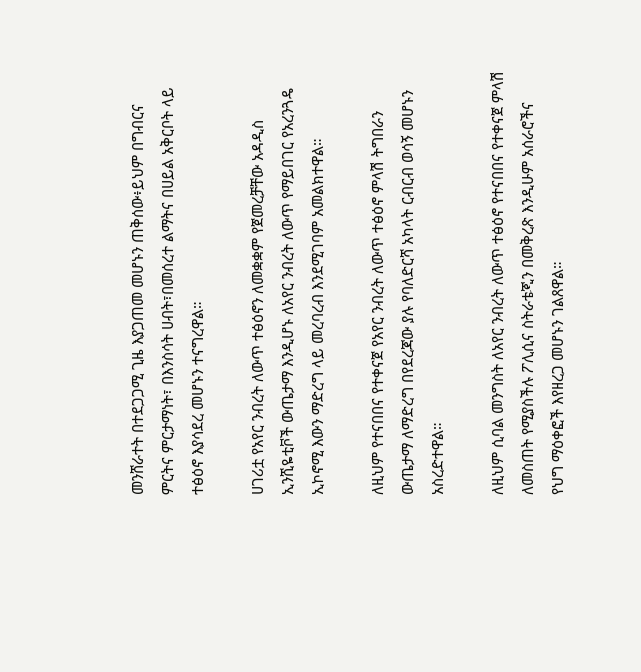መንሸራተት በተደጋጋሚ ጊዜ እያጋጠመ መሆኑን ጠቅሰው፥ይህም በግብርና ምርትና ምርታማነት፣ በእንስሳት ሀብት፣በመሰረተ ልማትና በሀይል አቅርቦት ላይ ተፅዕኖ እያሳደረ መሆኑን ተናግረዋል።

ሀገሪቷ የአየር ንብረት ለውጥ ተፅዕኖን ለመቋቋም የጀመረቻቸው አዳዲስ ኢንሺዬቲቮች ውጤታማ እንዲሆኑ ለአየር ንብረት ለውጥ የማይበገር የአረንጓዴ ኢኮኖሚ እውን ማድረግ ላይ መረባረብ እንደሚገባም አመልክተዋል።

ለዚህም የተናበበና የተቀናጀ የአየር ንብረት ለውጥ ተፅዕኖ ምላሽ ትግበራን ውጤታማ ለማድረግ በየደረጃው ያሉ የባለድርሻ አካላት ርብርብ ወሳኝ መሆኑን አስረድተዋል።

ለዚህም ሲባል መንግስት ለአየር ንብረት ለውጥ ተፅዕኖ የተናበበና የተቀናጀ ምላሽ ለመስጠት የሚያስችሉ ፖሊሲና ስትራቴጂን በመቅረጽ እንዲሁም አሰራሮችና የህግ ማዕቀፎች እየዘረጋ መሆኑን ገልጸዋል።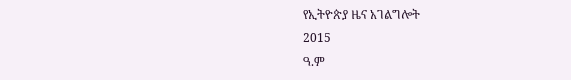የኢትዮጵያ ዜና አገልግሎት
2015
ዓ.ም